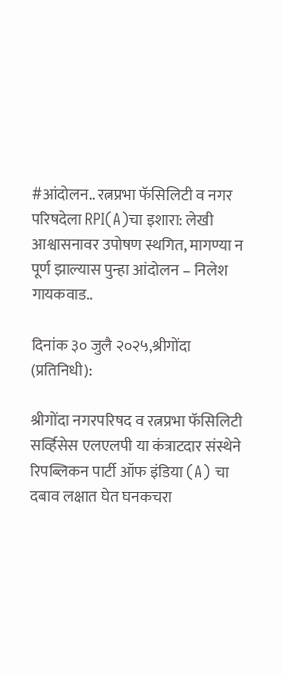#आंदोलन.. रत्नप्रभा फॅसिलिटी व नगर परिषदेला RPI(A)चा इशारा: लेखी आश्वासनावर उपोषण स्थगित, मागण्या न पूर्ण झाल्यास पुन्हा आंदोलन – निलेश गायकवाड..

दिनांक ३० जुलै २०२५,श्रीगोंदा (प्रतिनिधी):

श्रीगोंदा नगरपरिषद व रत्नप्रभा फॅसिलिटी सर्व्हिसेस एलएलपी या कंत्राटदार संस्थेने रिपब्लिकन पार्टी ऑफ इंडिया (A) चा दबाव लक्षात घेत घनकचरा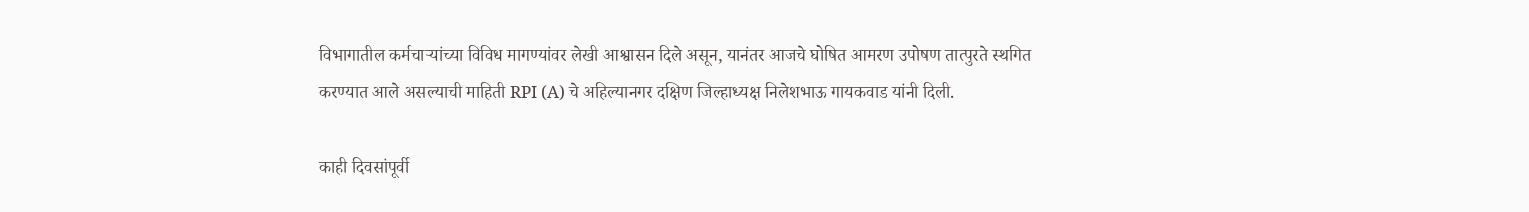विभागातील कर्मचाऱ्यांच्या विविध मागण्यांवर लेखी आश्वासन दिले असून, यानंतर आजचे घोषित आमरण उपोषण तात्पुरते स्थगित करण्यात आले असल्याची माहिती RPI (A) चे अहिल्यानगर दक्षिण जिल्हाध्यक्ष निलेशभाऊ गायकवाड यांनी दिली.

काही दिवसांपूर्वी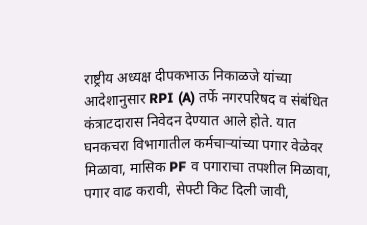राष्ट्रीय अध्यक्ष दीपकभाऊ निकाळजे यांच्या आदेशानुसार RPI (A) तर्फे नगरपरिषद व संबंधित कंत्राटदारास निवेदन देण्यात आले होते. यात घनकचरा विभागातील कर्मचाऱ्यांच्या पगार वेळेवर मिळावा, मासिक PF व पगाराचा तपशील मिळावा, पगार वाढ करावी, सेफ्टी किट दिली जावी,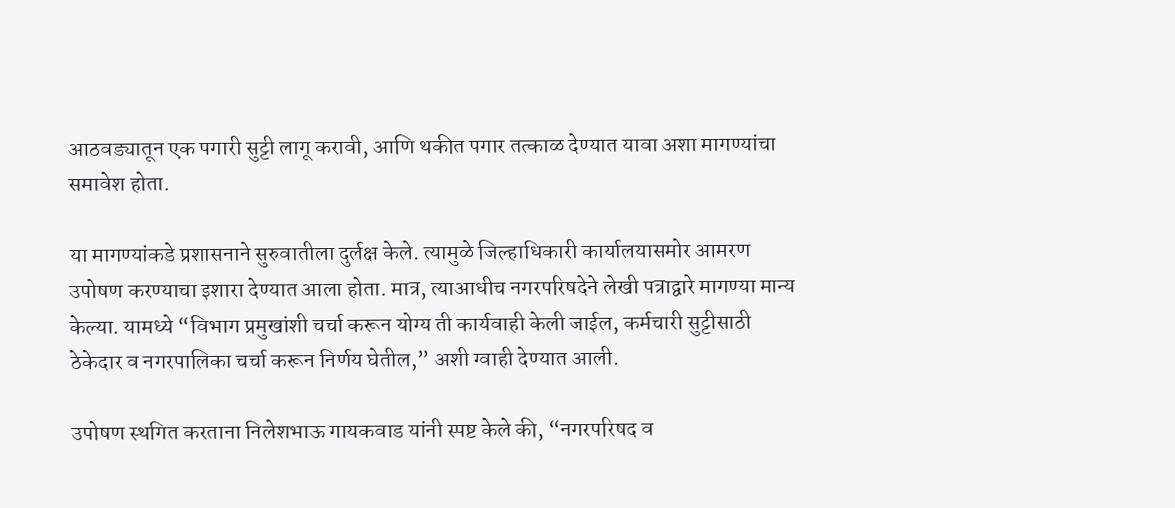आठवड्यातून एक पगारी सुट्टी लागू करावी, आणि थकीत पगार तत्काळ देण्यात यावा अशा मागण्यांचा समावेश होता.

या मागण्यांकडे प्रशासनाने सुरुवातीला दुर्लक्ष केले. त्यामुळे जिल्हाधिकारी कार्यालयासमोर आमरण उपोषण करण्याचा इशारा देण्यात आला होता. मात्र, त्याआधीच नगरपरिषदेने लेखी पत्राद्वारे मागण्या मान्य केल्या. यामध्ये “विभाग प्रमुखांशी चर्चा करून योग्य ती कार्यवाही केली जाईल, कर्मचारी सुट्टीसाठी ठेकेदार व नगरपालिका चर्चा करून निर्णय घेतील,” अशी ग्वाही देण्यात आली.

उपोषण स्थगित करताना निलेशभाऊ गायकवाड यांनी स्पष्ट केले की, “नगरपरिषद व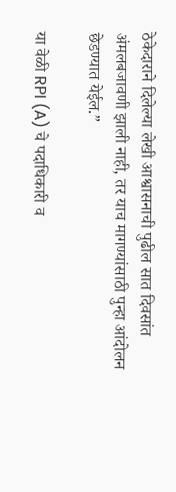ठेकेदाराने दिलेल्या लेखी आश्वासनाची पुढील सात दिवसांत अंमलबजावणी झाली नाही, तर याच मागण्यांसाठी पुन्हा आंदोलन छेडण्यात येईल.”

या वेळी RPI (A) चे पदाधिकारी व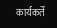कार्यकर्ते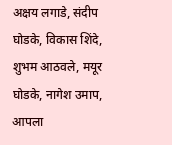अक्षय लगाडे, संदीप घोडके, विकास शिंदे, शुभम आठवले, मयूर घोडके, नागेश उमाप, आपला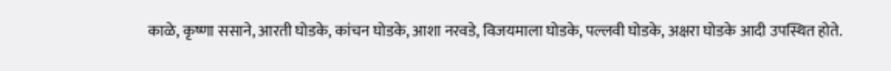काळे, कृष्णा ससाने, आरती घोडके, कांचन घोडके, आशा नरवडे, विजयमाला घोडके, पल्लवी घोडके, अक्षरा घोडके आदी उपस्थित होते.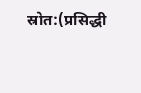स्रोत:(प्रसिद्धी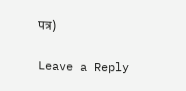पत्र)

Leave a Reply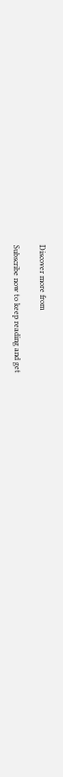Discover more from

Subscribe now to keep reading and get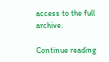access to the full archive.

Continue reading